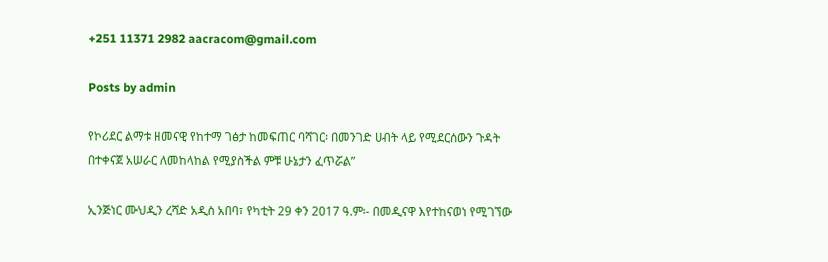+251 11371 2982 aacracom@gmail.com

Posts by admin

የኮሪደር ልማቱ ዘመናዊ የከተማ ገፅታ ከመፍጠር ባሻገር፡ በመንገድ ሀብት ላይ የሚደርሰውን ጉዳት በተቀናጀ አሠራር ለመከላከል የሚያስችል ምቹ ሁኔታን ፈጥሯል”

ኢንጅነር ሙህዲን ረሻድ አዲስ አበባ፣ የካቲት 29 ቀን 2017 ዓ.ም፡- በመዲናዋ እየተከናወነ የሚገኘው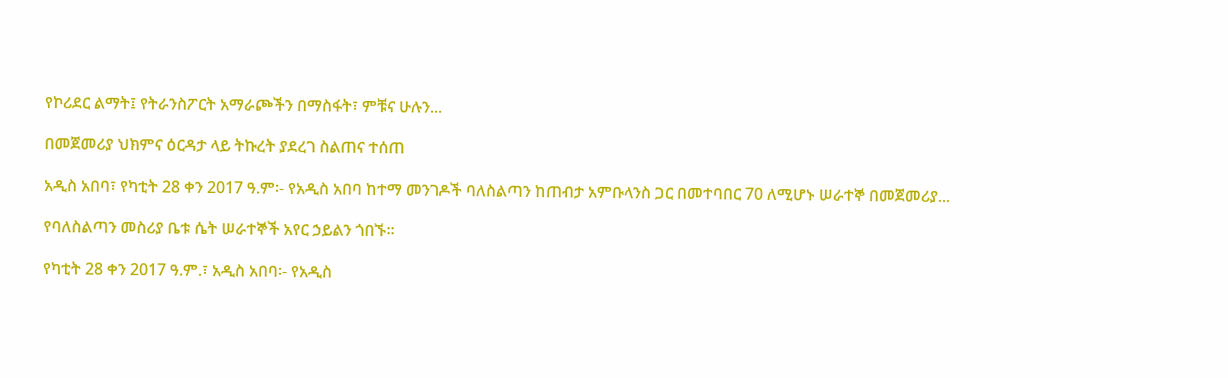የኮሪደር ልማት፤ የትራንስፖርት አማራጮችን በማስፋት፣ ምቹና ሁሉን...

በመጀመሪያ ህክምና ዕርዳታ ላይ ትኩረት ያደረገ ስልጠና ተሰጠ

አዲስ አበባ፣ የካቲት 28 ቀን 2017 ዓ.ም፡- የአዲስ አበባ ከተማ መንገዶች ባለስልጣን ከጠብታ አምቡላንስ ጋር በመተባበር 70 ለሚሆኑ ሠራተኞ በመጀመሪያ...

የባለስልጣን መስሪያ ቤቱ ሴት ሠራተኞች አየር ኃይልን ጎበኙ።

የካቲት 28 ቀን 2017 ዓ.ም.፣ አዲስ አበባ፡- የአዲስ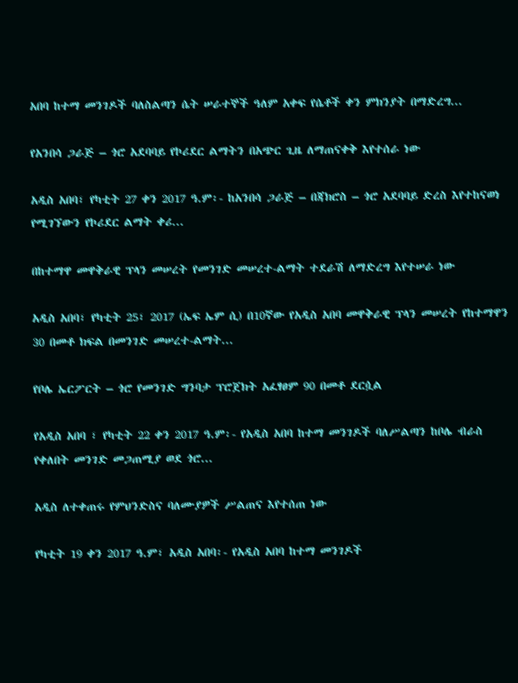አበባ ከተማ መንገዶች ባለስልጣን ሴት ሠራተኞች ዓለም አቀፍ የሴቶች ቀን ምክንያት በማድረግ...

የአንበሳ ጋራጅ – ጎሮ አደባባይ የኮሪደር ልማትን በአጭር ጊዜ ለማጠናቀቅ እየተሰራ ነው

አዲስ አበባ፣ የካቲት 27 ቀን 2017 ዓ.ም፡- ከአንበሳ ጋራጅ – በጃክሮስ – ጎሮ አደባባይ ድረስ እየተከናወነ የሚገኘውን የኮሪደር ልማት ቀሪ...

በከተማዋ መዋቅራዊ ፕላን መሠረት የመንገድ መሠረተ-ልማት ተደራሽ ለማድረግ እየተሠራ ነው

አዲስ አበባ፣ የካቲት 25፣ 2017 (ኤፍ ኤም ሲ) በ10ኛው የአዲስ አበባ መዋቅራዊ ፕላን መሠረት የከተማዋን 30 በመቶ ክፍል በመንገድ መሠረተ-ልማት...

የቦሌ ኤርፖርት – ጎሮ የመንገድ ግንባታ ፕሮጀክት አፈፃፀም 90 በመቶ ደርሷል

የአዲስ አበባ ፣ የካቲት 22 ቀን 2017 ዓ.ም፡- የአዲስ አበባ ከተማ መንገዶች ባለሥልጣን ከቦሌ ብራስ የቀለበት መንገድ መጋጠሚያ ወደ ጎሮ...

አዲስ ለተቀጠሩ የምህንድስና ባለሙያዎች ሥልጠና እየተሰጠ ነው

የካቲት 19 ቀን 2017 ዓ.ም፣ አዲስ አበባ፡- የአዲስ አበባ ከተማ መንገዶች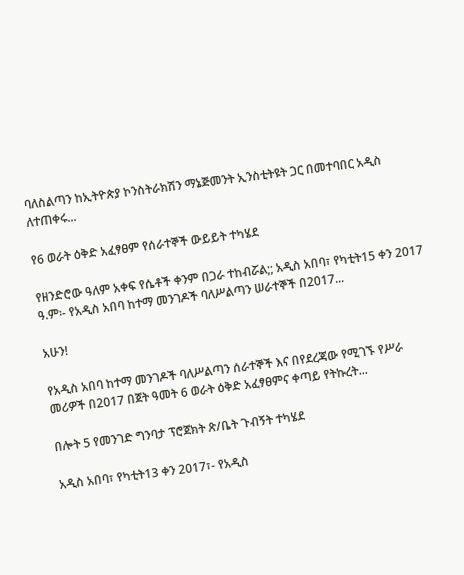ባለስልጣን ከኢትዮጵያ ኮንስትራክሽን ማኔጅመንት ኢንስቲትዩት ጋር በመተባበር አዲስ ለተጠቀሩ...

የ6 ወራት ዕቅድ አፈፃፀም የሰራተኞች ውይይት ተካሄደ

የዘንድሮው ዓለም አቀፍ የሴቶች ቀንም በጋራ ተከብሯል;; አዲስ አበባ፣ የካቲት15 ቀን 2017 ዓ.ም፡- የአዲስ አበባ ከተማ መንገዶች ባለሥልጣን ሠራተኞች በ2017...

አሁን!

የአዲስ አበባ ከተማ መንገዶች ባለሥልጣን ሰራተኞች እና በየደረጃው የሚገኙ የሥራ መሪዎች በ2017 በጀት ዓመት 6 ወራት ዕቅድ አፈፃፀምና ቀጣይ የትኩረት...

በሎት 5 የመንገድ ግንባታ ፕሮጀክት ጽ/ቤት ጉብኝት ተካሄደ

አዲስ አበባ፣ የካቲት13 ቀን 2017፣- የአዲስ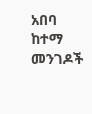አበባ ከተማ መንገዶች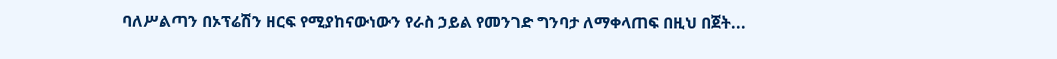ባለሥልጣን በኦፕሬሽን ዘርፍ የሚያከናውነውን የራስ ኃይል የመንገድ ግንባታ ለማቀላጠፍ በዚህ በጀት...